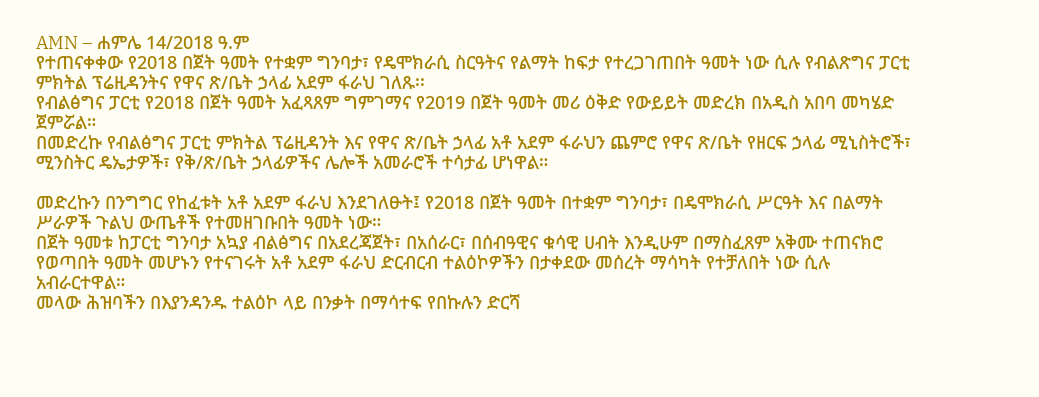AMN – ሐምሌ 14/2018 ዓ.ም
የተጠናቀቀው የ2018 በጀት ዓመት የተቋም ግንባታ፣ የዴሞክራሲ ስርዓትና የልማት ከፍታ የተረጋገጠበት ዓመት ነው ሲሉ የብልጽግና ፓርቲ ምክትል ፕሬዚዳንትና የዋና ጽ/ቤት ኃላፊ አደም ፋራህ ገለጹ፡፡
የብልፅግና ፓርቲ የ2018 በጀት ዓመት አፈጻጸም ግምገማና የ2019 በጀት ዓመት መሪ ዕቅድ የውይይት መድረክ በአዲስ አበባ መካሄድ ጀምሯል።
በመድረኩ የብልፅግና ፓርቲ ምክትል ፕሬዚዳንት እና የዋና ጽ/ቤት ኃላፊ አቶ አደም ፋራህን ጨምሮ የዋና ጽ/ቤት የዘርፍ ኃላፊ ሚኒስትሮች፣ ሚንስትር ዴኤታዎች፣ የቅ/ጽ/ቤት ኃላፊዎችና ሌሎች አመራሮች ተሳታፊ ሆነዋል።

መድረኩን በንግግር የከፈቱት አቶ አደም ፋራህ እንደገለፁት፤ የ2018 በጀት ዓመት በተቋም ግንባታ፣ በዴሞክራሲ ሥርዓት እና በልማት ሥራዎች ጉልህ ውጤቶች የተመዘገቡበት ዓመት ነው።
በጀት ዓመቱ ከፓርቲ ግንባታ አኳያ ብልፅግና በአደረጃጀት፣ በአሰራር፣ በሰብዓዊና ቁሳዊ ሀብት እንዲሁም በማስፈጸም አቅሙ ተጠናክሮ የወጣበት ዓመት መሆኑን የተናገሩት አቶ አደም ፋራህ ድርብርብ ተልዕኮዎችን በታቀደው መሰረት ማሳካት የተቻለበት ነው ሲሉ አብራርተዋል።
መላው ሕዝባችን በእያንዳንዱ ተልዕኮ ላይ በንቃት በማሳተፍ የበኩሉን ድርሻ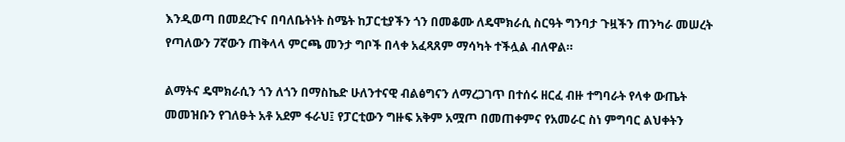እንዲወጣ በመደረጉና በባለቤትነት ስሜት ከፓርቲያችን ጎን በመቆሙ ለዴሞክራሲ ስርዓት ግንባታ ጉዟችን ጠንካራ መሠረት የጣለውን 7ኛውን ጠቅላላ ምርጫ መንታ ግቦች በላቀ አፈጻጸም ማሳካት ተችሏል ብለዋል።

ልማትና ዴሞክራሲን ጎን ለጎን በማስኬድ ሁለንተናዊ ብልፅግናን ለማረጋገጥ በተሰሩ ዘርፈ ብዙ ተግባራት የላቀ ውጤት መመዝቡን የገለፁት አቶ አደም ፋራህ፤ የፓርቲውን ግዙፍ አቅም አሟጦ በመጠቀምና የአመራር ስነ ምግባር ልህቀትን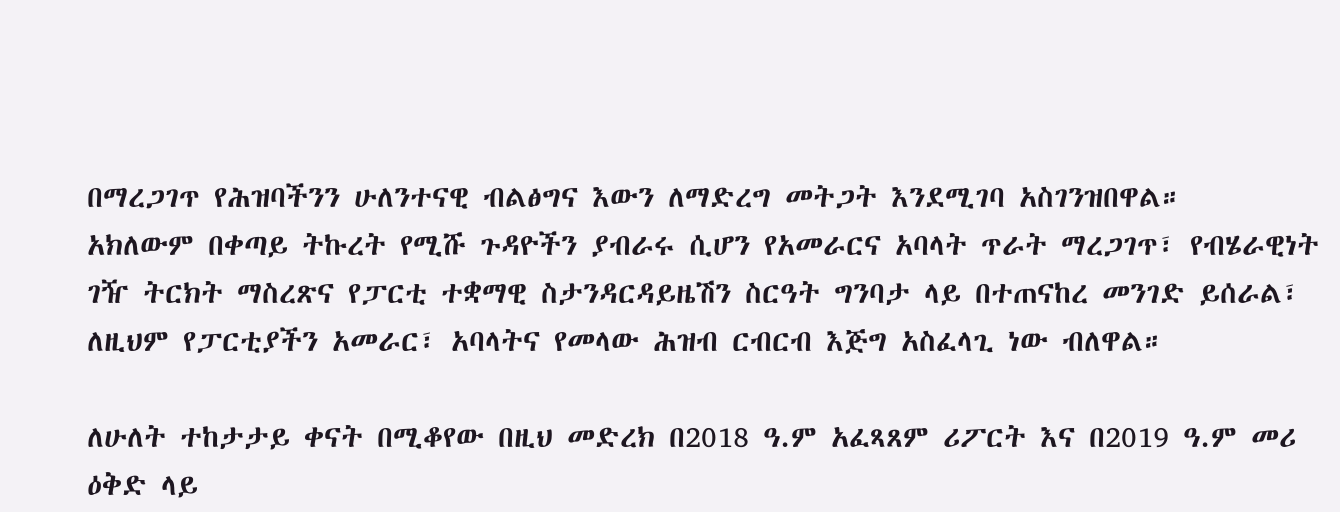በማረጋገጥ የሕዝባችንን ሁለንተናዊ ብልፅግና እውን ለማድረግ መትጋት እንደሚገባ አስገንዝበዋል።
አክለውም በቀጣይ ትኩረት የሚሹ ጉዳዮችን ያብራሩ ሲሆን የአመራርና አባላት ጥራት ማረጋገጥ፣ የብሄራዊነት ገዥ ትርክት ማስረጽና የፓርቲ ተቋማዊ ስታንዳርዳይዜሽን ስርዓት ግንባታ ላይ በተጠናከረ መንገድ ይሰራል፣ ለዚህም የፓርቲያችን አመራር፣ አባላትና የመላው ሕዝብ ርብርብ እጅግ አስፈላጊ ነው ብለዋል።

ለሁለት ተከታታይ ቀናት በሚቆየው በዚህ መድረክ በ2018 ዓ.ም አፈጻጸም ሪፖርት እና በ2019 ዓ.ም መሪ ዕቅድ ላይ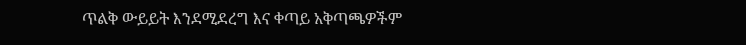ጥልቅ ውይይት እንደሚደረግ እና ቀጣይ አቅጣጫዎችም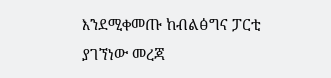እንደሚቀመጡ ከብልፅግና ፓርቲ ያገኘነው መረጃ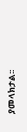ያመላክታል፡፡